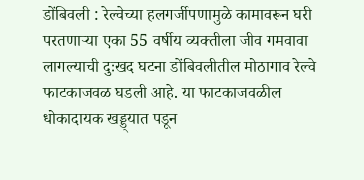डोंबिवली : रेल्वेच्या हलगर्जीपणामुळे कामावरून घरी परतणाऱ्या एका 55 वर्षीय व्यक्तीला जीव गमवावा लागल्याची दुःखद घटना डोंबिवलीतील मोठागाव रेल्वे फाटकाजवळ घडली आहे. या फाटकाजवळील धोकादायक खड्ड्यात पडून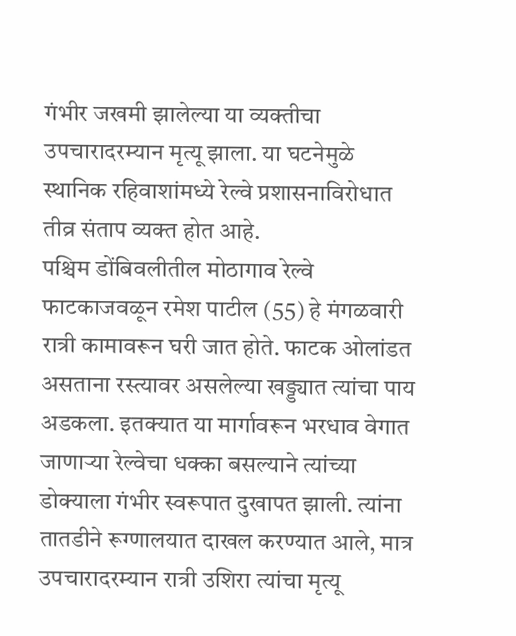गंभीर जखमी झालेल्या या व्यक्तीचा उपचारादरम्यान मृत्यू झाला. या घटनेमुळे स्थानिक रहिवाशांमध्ये रेल्वे प्रशासनाविरोधात तीव्र संताप व्यक्त होत आहे.
पश्चिम डोंबिवलीतील मोठागाव रेल्वे फाटकाजवळून रमेश पाटील (55) हे मंगळवारी रात्री कामावरून घरी जात होते. फाटक ओलांडत असताना रस्त्यावर असलेल्या खड्ड्यात त्यांचा पाय अडकला. इतक्यात या मार्गावरून भरधाव वेगात जाणाऱ्या रेल्वेचा धक्का बसल्याने त्यांच्या डोक्याला गंभीर स्वरूपात दुखापत झाली. त्यांना तातडीने रूग्णालयात दाखल करण्यात आले, मात्र उपचारादरम्यान रात्री उशिरा त्यांचा मृत्यू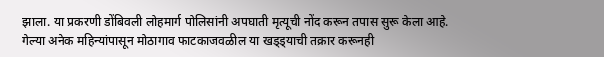झाला. या प्रकरणी डोंबिवली लोहमार्ग पोलिसांनी अपघाती मृत्यूची नोंद करून तपास सुरू केला आहे.
गेल्या अनेक महिन्यांपासून मोठागाव फाटकाजवळील या खड्ड्याची तक्रार करूनही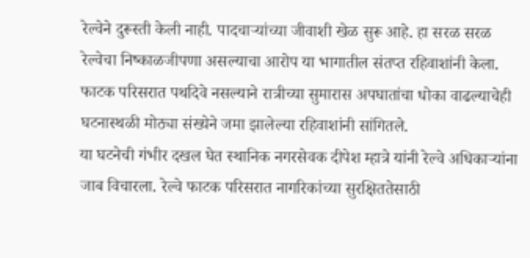रेल्वेने दुरूस्ती केली नाही. पादचाऱ्यांच्या जीवाशी खेळ सुरू आहे. हा सरळ सरळ रेल्वेचा निष्काळजीपणा असल्याचा आरोप या भागातील संतप्त रहिवाशांनी केला. फाटक परिसरात पथदिवे नसल्याने रात्रीच्या सुमारास अपघातांचा धोका वाढल्याचेही घटनास्थळी मोठ्या संख्येने जमा झालेल्या रहिवाशांनी सांगितले.
या घटनेची गंभीर दखल घेत स्थानिक नगरसेवक दीपेश म्हात्रे यांनी रेल्वे अधिकाऱ्यांना जाब विचारला. रेल्वे फाटक परिसरात नागरिकांच्या सुरक्षिततेसाठी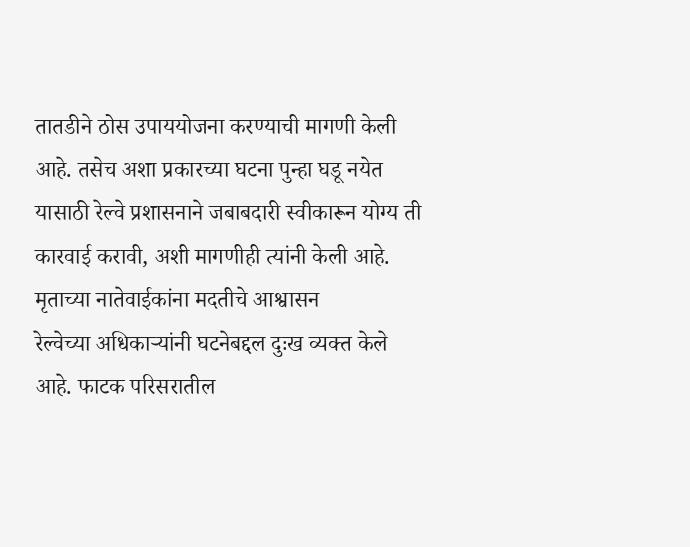तातडीने ठोस उपाययोजना करण्याची मागणी केली आहे. तसेच अशा प्रकारच्या घटना पुन्हा घडू नयेत यासाठी रेल्वे प्रशासनाने जबाबदारी स्वीकारून योग्य ती कारवाई करावी, अशी मागणीही त्यांनी केली आहे.
मृताच्या नातेवाईकांना मदतीचे आश्वासन
रेल्वेच्या अधिकाऱ्यांनी घटनेबद्दल दुःख व्यक्त केले आहे. फाटक परिसरातील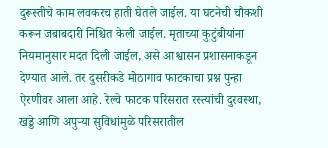दुरूस्तीचे काम लवकरच हाती घेतले जाईल. या घटनेची चौकशी करून जबाबदारी निश्चित केली जाईल. मृताच्या कुटुंबीयांना नियमानुसार मदत दिली जाईल, असे आश्वासन प्रशासनाकडून देण्यात आले. तर दुसरीकडे मोठागाव फाटकाचा प्रश्न पुन्हा ऐरणीवर आला आहे. रेल्वे फाटक परिसरात रस्त्यांची दुरवस्था, खड्डे आणि अपुऱ्या सुविधांमुळे परिसरातील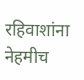रहिवाशांना नेहमीच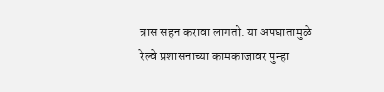त्रास सहन करावा लागतो. या अपघातामुळे रेल्वे प्रशासनाच्या कामकाजावर पुन्हा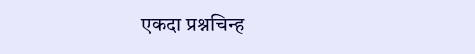एकदा प्रश्नचिन्ह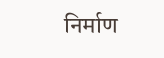निर्माण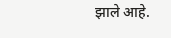झाले आहे.